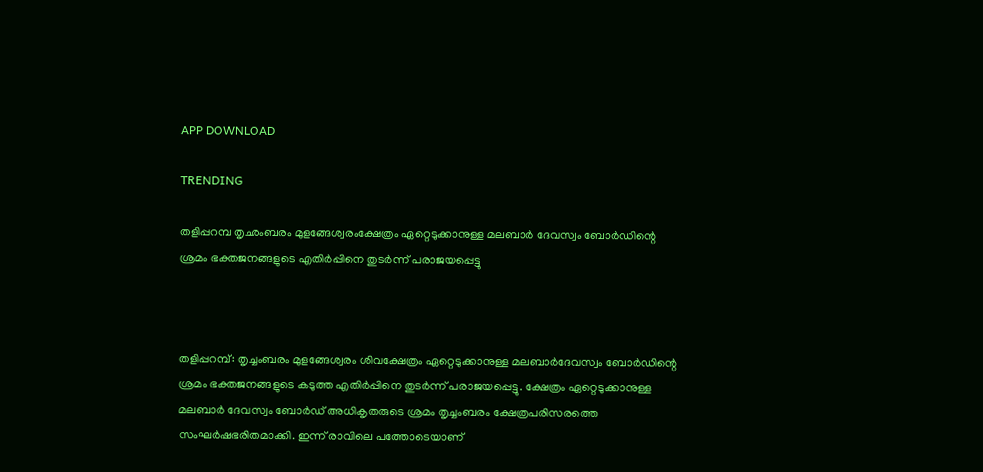APP DOWNLOAD

TRENDING

തളിപ്പറമ്പ തൃഛംബരം മുളങ്ങേശ്വരംക്ഷേത്രം ഏറ്റെടുക്കാനുള്ള മലബാർ ദേവസ്വം ബോർഡിന്റെ ശ്രമം ഭക്തജനങ്ങളുടെ എതിർപ്പിനെ തുടർന്ന് പരാജയപ്പെട്ടു



തളിപ്പറമ്പ്: തൃച്ചംബരം മുളങ്ങേശ്വരം ശിവക്ഷേത്രം ഏറ്റെടുക്കാനുള്ള മലബാര്‍ദേവസ്വം ബോര്‍ഡിന്റെ ശ്രമം ഭക്തജനങ്ങളുടെ കടുത്ത എതിര്‍പ്പിനെ തുടര്‍ന്ന് പരാജയപ്പെട്ടു. ക്ഷേത്രം ഏറ്റെടുക്കാനുള്ള  മലബാര്‍ ദേവസ്വം ബോര്‍ഡ് അധികൃതരുടെ ശ്രമം തൃച്ചംബരം ക്ഷേത്രപരിസരത്തെ സംഘര്‍ഷഭരിതമാക്കി. ഇന്ന് രാവിലെ പത്തോടെയാണ്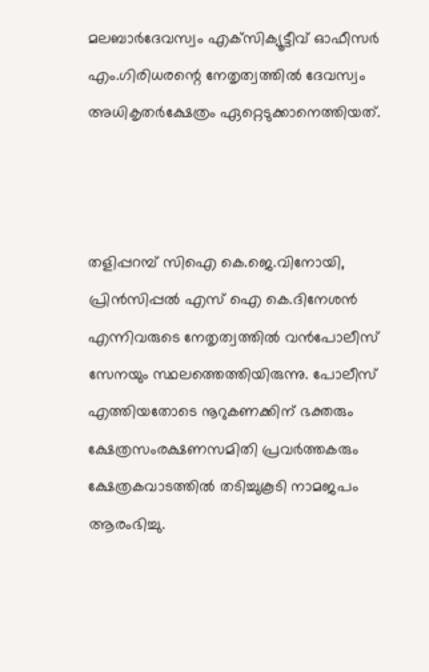മലബാര്‍ദേവസ്വം എക്‌സിക്യൂട്ടീവ് ഓഫീസര്‍ എം.ഗിരിധരന്റെ നേതൃത്വത്തില്‍ ദേവസ്വം അധികൃതര്‍ക്ഷേത്രം ഏറ്റെടുക്കാനെത്തിയത്.



തളിപ്പറമ്പ് സിഐ കെ.ജെ.വിനോയി, പ്രിന്‍സിപ്പല്‍ എസ് ഐ കെ.ദിനേശന്‍ എന്നിവരുടെ നേതൃത്വത്തില്‍ വന്‍പോലീസ് സേനയും സ്ഥലത്തെത്തിയിരുന്നു. പോലീസ് എത്തിയതോടെ നൂറുകണക്കിന് ഭക്തരും ക്ഷേത്രസംരക്ഷണസമിതി പ്രവര്‍ത്തകരും ക്ഷേത്രകവാടത്തില്‍ തടിച്ചുകൂടി നാമജപം ആരംഭിച്ചു.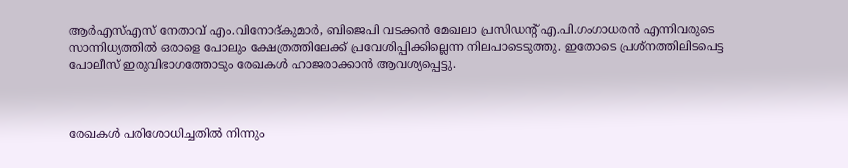ആര്‍എസ്എസ് നേതാവ് എം.വിനോദ്കുമാര്‍, ബിജെപി വടക്കന്‍ മേഖലാ പ്രസിഡന്റ് എ.പി.ഗംഗാധരന്‍ എന്നിവരുടെ സാന്നിധ്യത്തില്‍ ഒരാളെ പോലും ക്ഷേത്രത്തിലേക്ക് പ്രവേശിപ്പിക്കില്ലെന്ന നിലപാടെടുത്തു. ഇതോടെ പ്രശ്‌നത്തിലിടപെട്ട പോലീസ് ഇരുവിഭാഗത്തോടും രേഖകള്‍ ഹാജരാക്കാന്‍ ആവശ്യപ്പെട്ടു.



രേഖകള്‍ പരിശോധിച്ചതില്‍ നിന്നും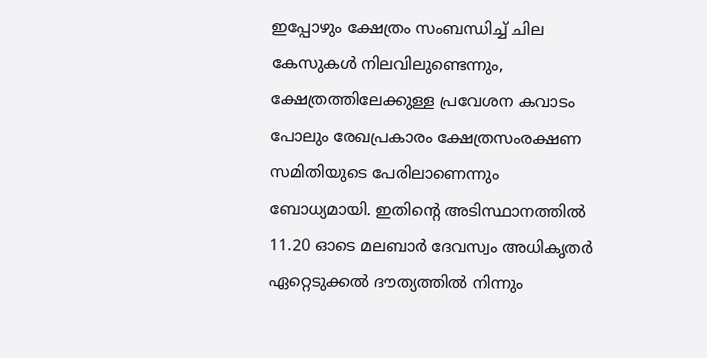ഇപ്പോഴും ക്ഷേത്രം സംബന്ധിച്ച് ചില കേസുകള്‍ നിലവിലുണ്ടെന്നും, ക്ഷേത്രത്തിലേക്കുള്ള പ്രവേശന കവാടം പോലും രേഖപ്രകാരം ക്ഷേത്രസംരക്ഷണ സമിതിയുടെ പേരിലാണെന്നും ബോധ്യമായി. ഇതിന്റെ അടിസ്ഥാനത്തില്‍ 11.20 ഓടെ മലബാര്‍ ദേവസ്വം അധികൃതര്‍ ഏറ്റെടുക്കല്‍ ദൗത്യത്തില്‍ നിന്നും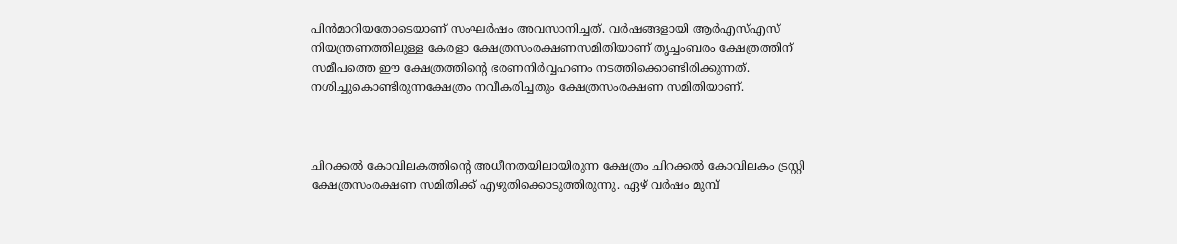പിന്‍മാറിയതോടെയാണ് സംഘര്‍ഷം അവസാനിച്ചത്. വര്‍ഷങ്ങളായി ആര്‍എസ്എസ് നിയന്ത്രണത്തിലുള്ള കേരളാ ക്ഷേത്രസംരക്ഷണസമിതിയാണ് തൃച്ചംബരം ക്ഷേത്രത്തിന് സമീപത്തെ ഈ ക്ഷേത്രത്തിന്റെ ഭരണനിര്‍വ്വഹണം നടത്തിക്കൊണ്ടിരിക്കുന്നത്. നശിച്ചുകൊണ്ടിരുന്നക്ഷേത്രം നവീകരിച്ചതും ക്ഷേത്രസംരക്ഷണ സമിതിയാണ്.



ചിറക്കല്‍ കോവിലകത്തിന്റെ അധീനതയിലായിരുന്ന ക്ഷേത്രം ചിറക്കല്‍ കോവിലകം ട്രസ്റ്റി ക്ഷേത്രസംരക്ഷണ സമിതിക്ക് എഴുതിക്കൊടുത്തിരുന്നു. ഏഴ് വര്‍ഷം മുമ്പ്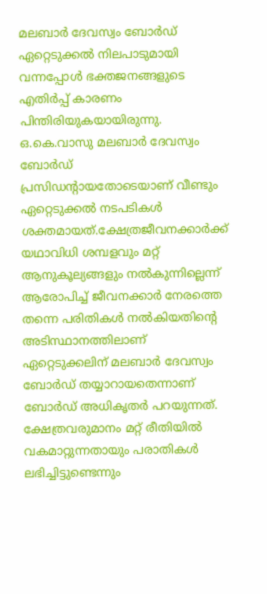മലബാര്‍ ദേവസ്വം ബോര്‍ഡ് ഏറ്റെടുക്കല്‍ നിലപാടുമായി വന്നപ്പോള്‍ ഭക്തജനങ്ങളുടെ എതിര്‍പ്പ് കാരണം പിന്തിരിയുകയായിരുന്നു. ഒ.കെ.വാസു മലബാര്‍ ദേവസ്വം ബോര്‍ഡ് പ്രസിഡന്റായതോടെയാണ് വീണ്ടും ഏറ്റെടുക്കല്‍ നടപടികള്‍ ശക്തമായത്.ക്ഷേത്രജീവനക്കാര്‍ക്ക് യഥാവിധി ശമ്പളവും മറ്റ് ആനുകൂല്യങ്ങളും നല്‍കുന്നില്ലെന്ന് ആരോപിച്ച് ജീവനക്കാര്‍ നേരത്തെ തന്നെ പരിതികള്‍ നല്‍കിയതിന്റെ അടിസ്ഥാനത്തിലാണ് ഏറ്റെടുക്കലിന് മലബാര്‍ ദേവസ്വം ബോര്‍ഡ് തയ്യാറായതെന്നാണ് ബോര്‍ഡ് അധികൃതര്‍ പറയുന്നത്. ക്ഷേത്രവരുമാനം മറ്റ് രീതിയില്‍ വകമാറ്റുന്നതായും പരാതികള്‍ ലഭിച്ചിട്ടുണ്ടെന്നും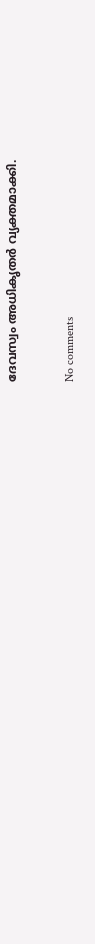ദേവസ്വം അധികൃതര്‍ വ്യക്തമാക്കി.

No comments